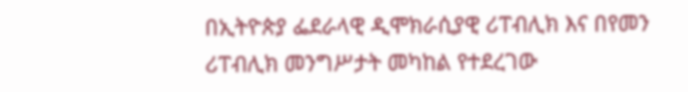በኢትዮጵያ ፌደራላዊ ዲሞክራሲያዊ ሪፐብሊክ እና በየመን ሪፐብሊክ መንግሥታት መካከል የተደረገው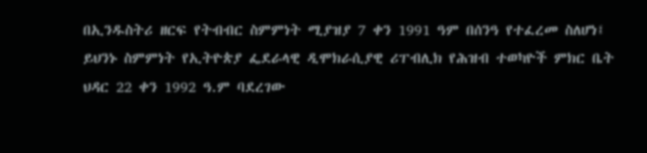በኢንዱስትሪ ዘርፍ የትብብር ስምምነት ሚያዝያ 7 ቀን 1991 ዓም በሰንዓ የተፈረመ ስለሆነ፤
ይህንኑ ስምምነት የኢትዮጵያ ፌደራላዊ ዲሞክራሲያዊ ሪፐብሊክ የሕዝብ ተወካዮች ምክር ቤት ህዳር 22 ቀን 1992 ዓ.ም ባደረገው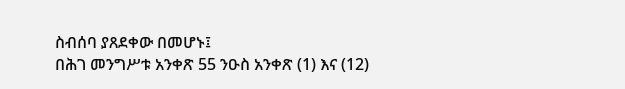ስብሰባ ያጸደቀው በመሆኑ፤
በሕገ መንግሥቱ አንቀጽ 55 ንዑስ አንቀጽ (1) እና (12)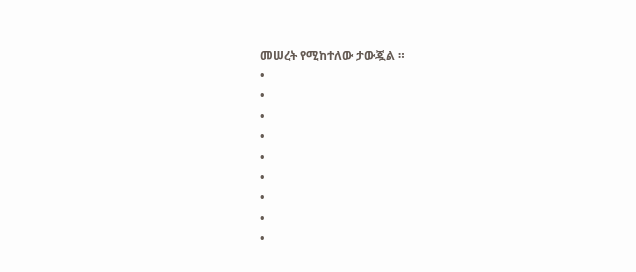መሠረት የሚከተለው ታውጇል ።
•
•
•
•
•
•
•
•
•